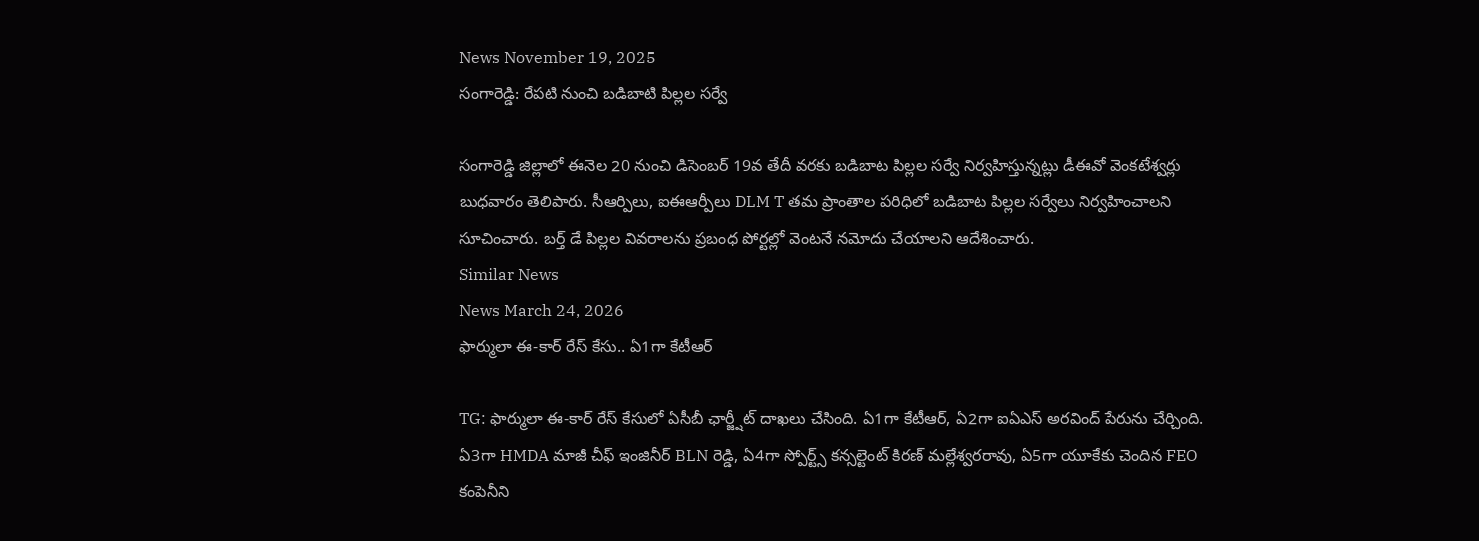News November 19, 2025
సంగారెడ్డి: రేపటి నుంచి బడిబాటి పిల్లల సర్వే

సంగారెడ్డి జిల్లాలో ఈనెల 20 నుంచి డిసెంబర్ 19వ తేదీ వరకు బడిబాట పిల్లల సర్వే నిర్వహిస్తున్నట్లు డీఈవో వెంకటేశ్వర్లు బుధవారం తెలిపారు. సీఆర్పిలు, ఐఈఆర్పీలు DLM T తమ ప్రాంతాల పరిధిలో బడిబాట పిల్లల సర్వేలు నిర్వహించాలని సూచించారు. బర్త్ డే పిల్లల వివరాలను ప్రబంధ పోర్టల్లో వెంటనే నమోదు చేయాలని ఆదేశించారు.
Similar News
News March 24, 2026
ఫార్ములా ఈ-కార్ రేస్ కేసు.. ఏ1గా కేటీఆర్

TG: ఫార్ములా ఈ-కార్ రేస్ కేసులో ఏసీబీ ఛార్జ్షీట్ దాఖలు చేసింది. ఏ1గా కేటీఆర్, ఏ2గా ఐఏఎస్ అరవింద్ పేరును చేర్చింది. ఏ3గా HMDA మాజీ చీఫ్ ఇంజినీర్ BLN రెడ్డి, ఏ4గా స్పోర్ట్స్ కన్సల్టెంట్ కిరణ్ మల్లేశ్వరరావు, ఏ5గా యూకేకు చెందిన FEO కంపెనీని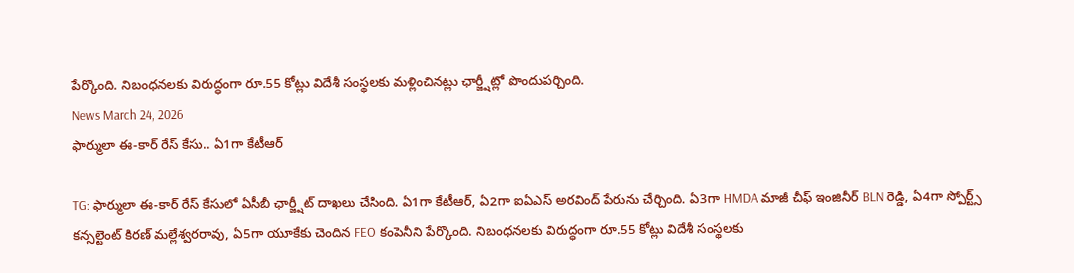పేర్కొంది. నిబంధనలకు విరుద్ధంగా రూ.55 కోట్లు విదేశీ సంస్థలకు మళ్లించినట్లు ఛార్జ్షీట్లో పొందుపర్చింది.
News March 24, 2026
ఫార్ములా ఈ-కార్ రేస్ కేసు.. ఏ1గా కేటీఆర్

TG: ఫార్ములా ఈ-కార్ రేస్ కేసులో ఏసీబీ ఛార్జ్షీట్ దాఖలు చేసింది. ఏ1గా కేటీఆర్, ఏ2గా ఐఏఎస్ అరవింద్ పేరును చేర్చింది. ఏ3గా HMDA మాజీ చీఫ్ ఇంజినీర్ BLN రెడ్డి, ఏ4గా స్పోర్ట్స్ కన్సల్టెంట్ కిరణ్ మల్లేశ్వరరావు, ఏ5గా యూకేకు చెందిన FEO కంపెనీని పేర్కొంది. నిబంధనలకు విరుద్ధంగా రూ.55 కోట్లు విదేశీ సంస్థలకు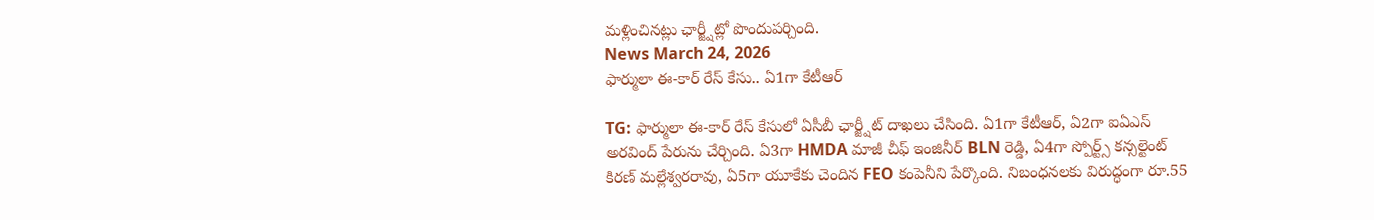మళ్లించినట్లు ఛార్జ్షీట్లో పొందుపర్చింది.
News March 24, 2026
ఫార్ములా ఈ-కార్ రేస్ కేసు.. ఏ1గా కేటీఆర్

TG: ఫార్ములా ఈ-కార్ రేస్ కేసులో ఏసీబీ ఛార్జ్షీట్ దాఖలు చేసింది. ఏ1గా కేటీఆర్, ఏ2గా ఐఏఎస్ అరవింద్ పేరును చేర్చింది. ఏ3గా HMDA మాజీ చీఫ్ ఇంజినీర్ BLN రెడ్డి, ఏ4గా స్పోర్ట్స్ కన్సల్టెంట్ కిరణ్ మల్లేశ్వరరావు, ఏ5గా యూకేకు చెందిన FEO కంపెనీని పేర్కొంది. నిబంధనలకు విరుద్ధంగా రూ.55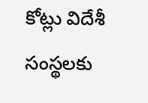కోట్లు విదేశీ సంస్థలకు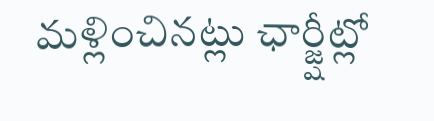మళ్లించినట్లు ఛార్జ్షీట్లో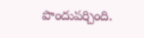పొందుపర్చింది.